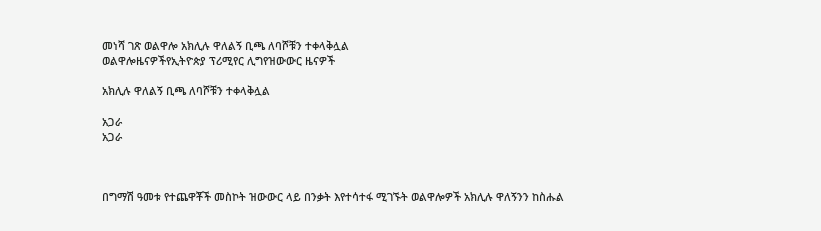መነሻ ገጽ ወልዋሎ አክሊሉ ዋለልኝ ቢጫ ለባሾቹን ተቀላቅሏል
ወልዋሎዜናዎችየኢትዮጵያ ፕሪሚየር ሊግየዝውውር ዜናዎች

አክሊሉ ዋለልኝ ቢጫ ለባሾቹን ተቀላቅሏል

አጋራ
አጋራ



በግማሽ ዓመቱ የተጨዋቾች መስኮት ዝውውር ላይ በንቃት እየተሳተፋ ሚገኙት ወልዋሎዎች አክሊሉ ዋለኝንን ከስሑል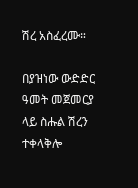ሽረ አስፈረሙ።

በያዝነው ውድድር ዓመት መጀመርያ ላይ ስሑል ሽረን ተቀላቅሎ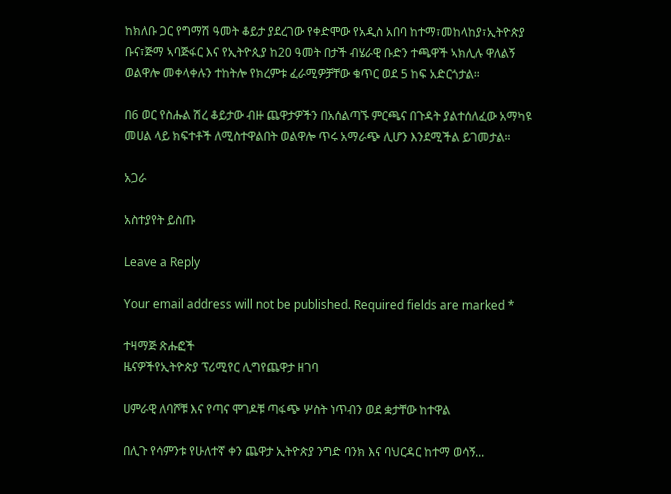ከክለቡ ጋር የግማሽ ዓመት ቆይታ ያደረገው የቀድሞው የአዲስ አበባ ከተማ፣መከላከያ፣ኢትዮጵያ ቡና፣ጅማ ኣባጅፋር እና የኢትዮጲያ ከ20 ዓመት በታች ብሄራዊ ቡድን ተጫዋች ኣክሊሉ ዋለልኝ ወልዋሎ መቀላቀሉን ተከትሎ የክረምቱ ፈራሚዎቻቸው ቁጥር ወደ 5 ከፍ አድርጎታል።

በ6 ወር የስሑል ሽረ ቆይታው ብዙ ጨዋታዎችን በአሰልጣኙ ምርጫና በጉዳት ያልተሰለፈው አማካዩ መሀል ላይ ክፍተቶች ለሚስተዋልበት ወልዋሎ ጥሩ አማራጭ ሊሆን እንደሚችል ይገመታል።

አጋራ

አስተያየት ይስጡ

Leave a Reply

Your email address will not be published. Required fields are marked *

ተዛማጅ ጽሑፎች
ዜናዎችየኢትዮጵያ ፕሪሚየር ሊግየጨዋታ ዘገባ

ሀምራዊ ለባሾቹ እና የጣና ሞገዶቹ ጣፋጭ ሦስት ነጥብን ወደ ቋታቸው ከተዋል

በሊጉ የሳምንቱ የሁለተኛ ቀን ጨዋታ ኢትዮጵያ ንግድ ባንክ እና ባህርዳር ከተማ ወሳኝ...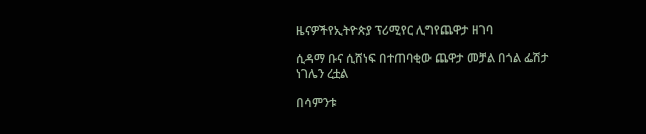ዜናዎችየኢትዮጵያ ፕሪሚየር ሊግየጨዋታ ዘገባ

ሲዳማ ቡና ሲሸነፍ በተጠባቂው ጨዋታ መቻል በጎል ፌሽታ ነገሌን ረቷል

በሳምንቱ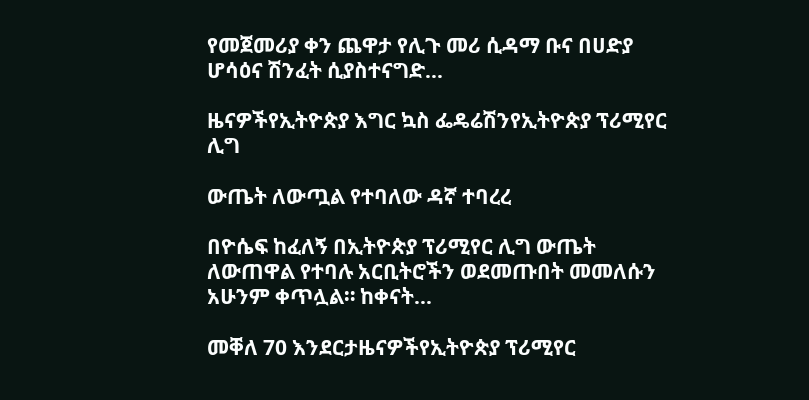የመጀመሪያ ቀን ጨዋታ የሊጉ መሪ ሲዳማ ቡና በሀድያ ሆሳዕና ሽንፈት ሲያስተናግድ...

ዜናዎችየኢትዮጵያ እግር ኳስ ፌዴሬሽንየኢትዮጵያ ፕሪሚየር ሊግ

ውጤት ለውጧል የተባለው ዳኛ ተባረረ

በዮሴፍ ከፈለኝ በኢትዮጵያ ፕሪሚየር ሊግ ውጤት ለውጠዋል የተባሉ አርቢትሮችን ወደመጡበት መመለሱን አሁንም ቀጥሏል። ከቀናት...

መቐለ 70 እንደርታዜናዎችየኢትዮጵያ ፕሪሚየር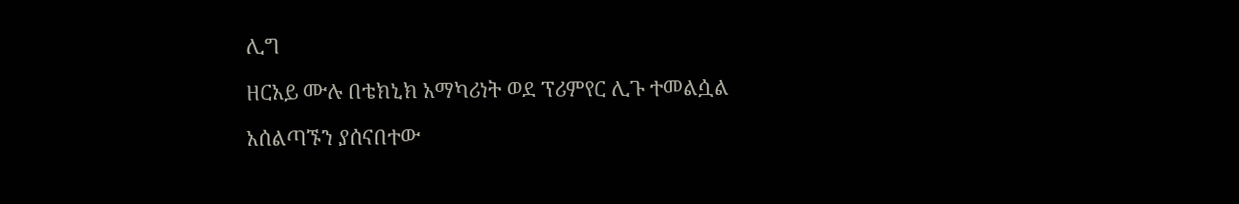ሊግ

ዘርአይ ሙሉ በቴክኒክ አማካሪነት ወደ ፕሪምየር ሊጉ ተመልሷል

አሰልጣኙን ያሰናበተው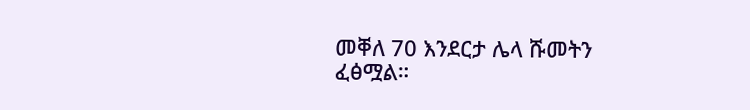መቐለ 70 እንደርታ ሌላ ሹመትን ፈፅሟል።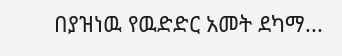በያዝነዉ የዉድድር አመት ደካማ...